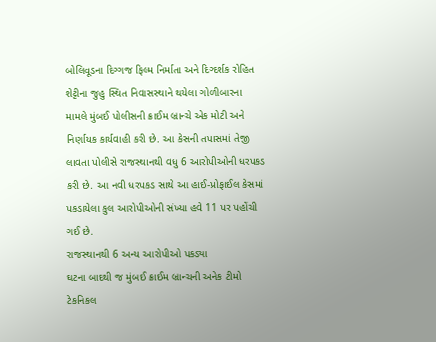બોલિવૂડના દિગ્ગજ ફિલ્મ નિર્માતા અને દિગ્દર્શક રોહિત શેટ્ટીના જુહુ સ્થિત નિવાસસ્થાને થયેલા ગોળીબારના મામલે મુંબઈ પોલીસની ક્રાઈમ બ્રાન્ચે એક મોટી અને નિર્ણાયક કાર્યવાહી કરી છે. આ કેસની તપાસમાં તેજી લાવતા પોલીસે રાજસ્થાનથી વધુ 6 આરોપીઓની ધરપકડ કરી છે. આ નવી ધરપકડ સાથે આ હાઈ-પ્રોફાઈલ કેસમાં પકડાયેલા કુલ આરોપીઓની સંખ્યા હવે 11 પર પહોંચી ગઈ છે.
રાજસ્થાનથી 6 અન્ય આરોપીઓ પકડ્યા
ઘટના બાદથી જ મુંબઈ ક્રાઈમ બ્રાન્ચની અનેક ટીમો ટેકનિકલ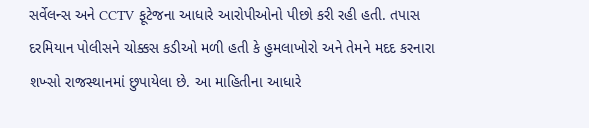સર્વેલન્સ અને CCTV ફૂટેજના આધારે આરોપીઓનો પીછો કરી રહી હતી. તપાસ દરમિયાન પોલીસને ચોક્કસ કડીઓ મળી હતી કે હુમલાખોરો અને તેમને મદદ કરનારા શખ્સો રાજસ્થાનમાં છુપાયેલા છે. આ માહિતીના આધારે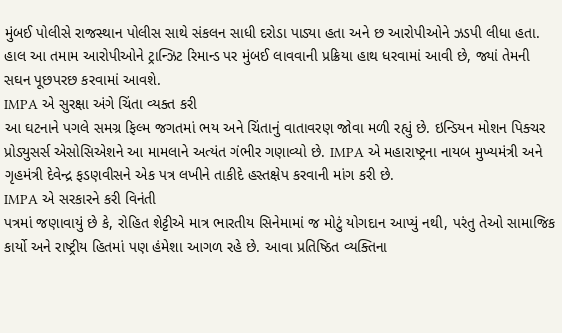મુંબઈ પોલીસે રાજસ્થાન પોલીસ સાથે સંકલન સાધી દરોડા પાડ્યા હતા અને છ આરોપીઓને ઝડપી લીધા હતા. હાલ આ તમામ આરોપીઓને ટ્રાન્ઝિટ રિમાન્ડ પર મુંબઈ લાવવાની પ્રક્રિયા હાથ ધરવામાં આવી છે, જ્યાં તેમની સઘન પૂછપરછ કરવામાં આવશે.
IMPA એ સુરક્ષા અંગે ચિંતા વ્યક્ત કરી
આ ઘટનાને પગલે સમગ્ર ફિલ્મ જગતમાં ભય અને ચિંતાનું વાતાવરણ જોવા મળી રહ્યું છે. ઇન્ડિયન મોશન પિક્ચર પ્રોડ્યુસર્સ એસોસિએશને આ મામલાને અત્યંત ગંભીર ગણાવ્યો છે. IMPA એ મહારાષ્ટ્રના નાયબ મુખ્યમંત્રી અને ગૃહમંત્રી દેવેન્દ્ર ફડણવીસને એક પત્ર લખીને તાકીદે હસ્તક્ષેપ કરવાની માંગ કરી છે.
IMPA એ સરકારને કરી વિનંતી
પત્રમાં જણાવાયું છે કે, રોહિત શેટ્ટીએ માત્ર ભારતીય સિનેમામાં જ મોટું યોગદાન આપ્યું નથી, પરંતુ તેઓ સામાજિક કાર્યો અને રાષ્ટ્રીય હિતમાં પણ હંમેશા આગળ રહે છે. આવા પ્રતિષ્ઠિત વ્યક્તિના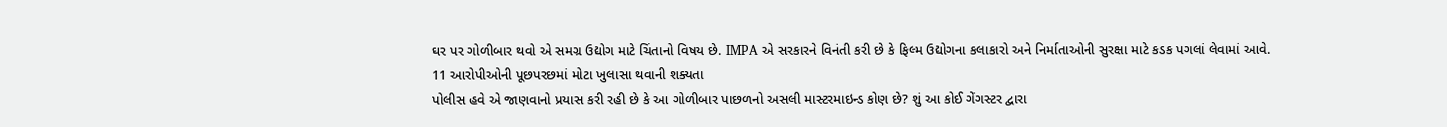ઘર પર ગોળીબાર થવો એ સમગ્ર ઉદ્યોગ માટે ચિંતાનો વિષય છે. IMPA એ સરકારને વિનંતી કરી છે કે ફિલ્મ ઉદ્યોગના કલાકારો અને નિર્માતાઓની સુરક્ષા માટે કડક પગલાં લેવામાં આવે.
11 આરોપીઓની પૂછપરછમાં મોટા ખુલાસા થવાની શક્યતા
પોલીસ હવે એ જાણવાનો પ્રયાસ કરી રહી છે કે આ ગોળીબાર પાછળનો અસલી માસ્ટરમાઇન્ડ કોણ છે? શું આ કોઈ ગેંગસ્ટર દ્વારા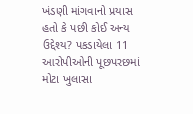ખંડણી માંગવાનો પ્રયાસ હતો કે પછી કોઈ અન્ય ઉદ્દેશ્ય? પકડાયેલા 11 આરોપીઓની પૂછપરછમાં મોટા ખુલાસા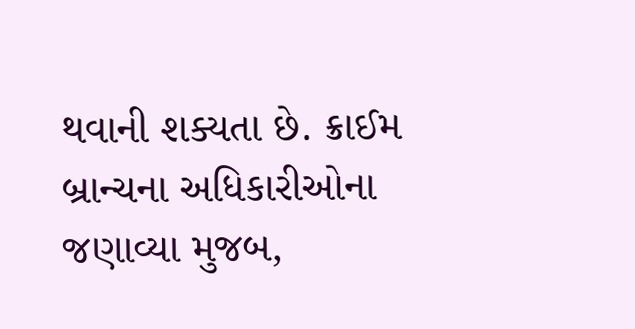થવાની શક્યતા છે. ક્રાઈમ બ્રાન્ચના અધિકારીઓના જણાવ્યા મુજબ,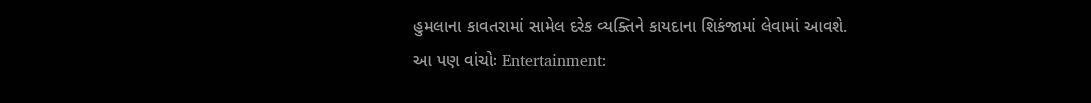હુમલાના કાવતરામાં સામેલ દરેક વ્યક્તિને કાયદાના શિકંજામાં લેવામાં આવશે.
આ પણ વાંચોઃ Entertainment: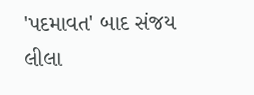'પદમાવત' બાદ સંજય લીલા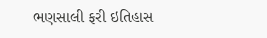ભણસાલી ફરી ઇતિહાસ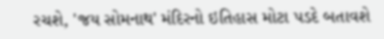રચશે, 'જય સોમનાથ' મંદિરનો ઇતિહાસ મોટા પડદે બતાવશે